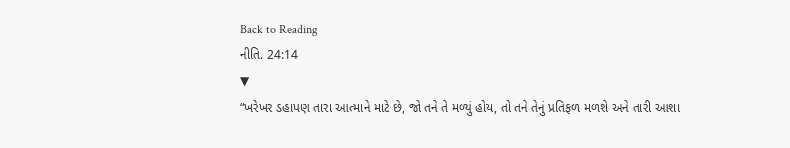Back to Reading
નીતિ. 24:14
▼
“ખરેખર ડહાપણ તારા આત્માને માટે છે, જો તને તે મળ્યું હોય, તો તને તેનું પ્રતિફળ મળશે અને તારી આશા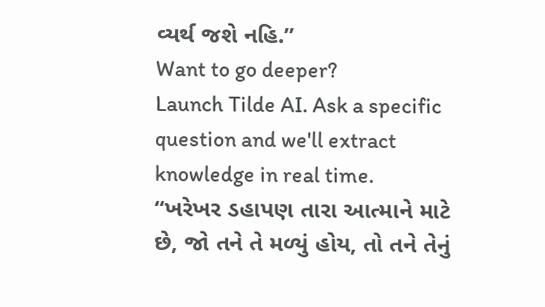વ્યર્થ જશે નહિ.”
Want to go deeper?
Launch Tilde AI. Ask a specific question and we'll extract knowledge in real time.
“ખરેખર ડહાપણ તારા આત્માને માટે છે, જો તને તે મળ્યું હોય, તો તને તેનું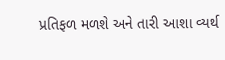પ્રતિફળ મળશે અને તારી આશા વ્યર્થ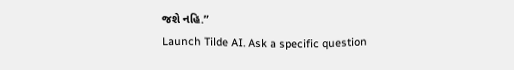જશે નહિ.”
Launch Tilde AI. Ask a specific question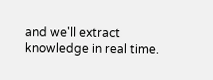and we'll extract knowledge in real time.